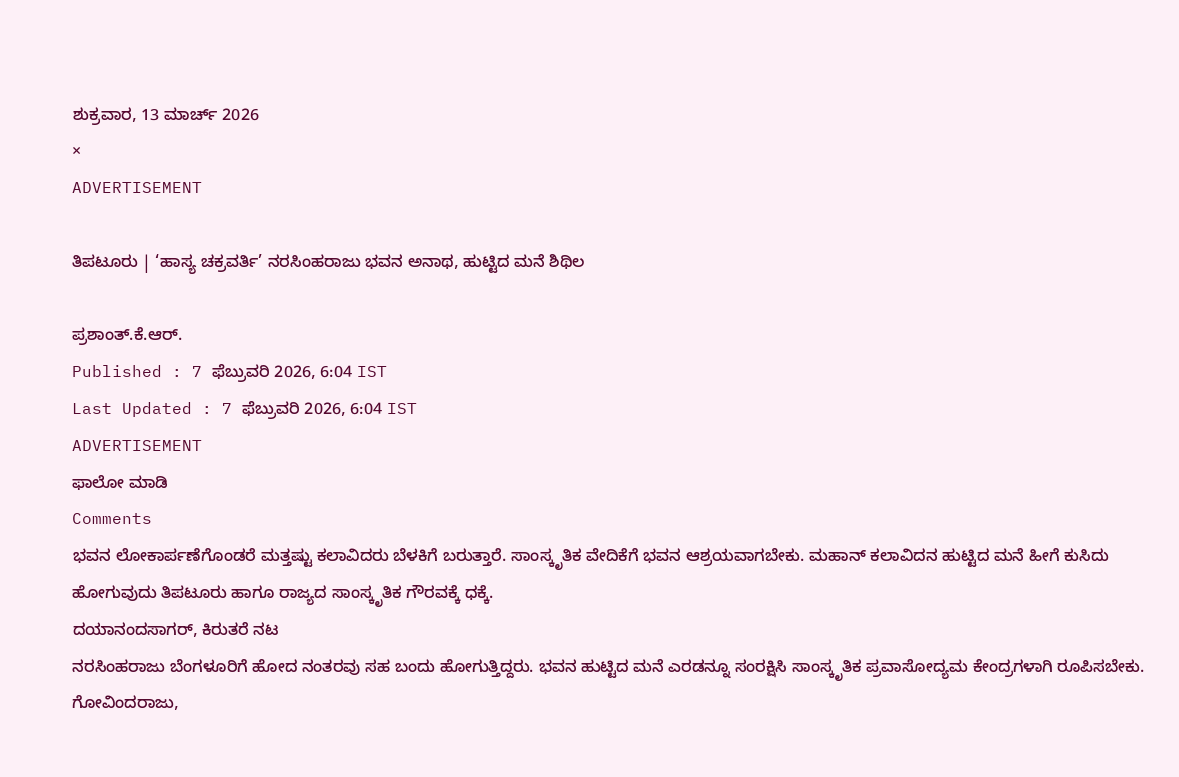ಶುಕ್ರವಾರ, 13 ಮಾರ್ಚ್ 2026
×
ADVERTISEMENT

ತಿಪಟೂರು | ‘ಹಾಸ್ಯ ಚಕ್ರವರ್ತಿ’ ನರಸಿಂಹರಾಜು ಭವನ ಅನಾಥ, ಹುಟ್ಟಿದ ಮನೆ ಶಿಥಿಲ

ಪ್ರಶಾಂತ್.ಕೆ.ಆರ್.
Published : 7 ಫೆಬ್ರುವರಿ 2026, 6:04 IST
Last Updated : 7 ಫೆಬ್ರುವರಿ 2026, 6:04 IST
ADVERTISEMENT
ಫಾಲೋ ಮಾಡಿ
Comments
ಭವನ ಲೋಕಾರ್ಪಣೆಗೊಂಡರೆ ಮತ್ತಷ್ಟು ಕಲಾವಿದರು ಬೆಳಕಿಗೆ ಬರುತ್ತಾರೆ. ಸಾಂಸ್ಕೃತಿಕ ವೇದಿಕೆಗೆ ಭವನ ಆಶ್ರಯವಾಗಬೇಕು. ಮಹಾನ್ ಕಲಾವಿದನ ಹುಟ್ಟಿದ ಮನೆ ಹೀಗೆ ಕುಸಿದು ಹೋಗುವುದು ತಿಪಟೂರು ಹಾಗೂ ರಾಜ್ಯದ ಸಾಂಸ್ಕೃತಿಕ ಗೌರವಕ್ಕೆ ಧಕ್ಕೆ.
ದಯಾನಂದಸಾಗರ್, ಕಿರುತರೆ ನಟ
ನರಸಿಂಹರಾಜು ಬೆಂಗಳೂರಿಗೆ ಹೋದ ನಂತರವು ಸಹ ಬಂದು ಹೋಗುತ್ತಿದ್ದರು. ಭವನ ಹುಟ್ಟಿದ ಮನೆ ಎರಡನ್ನೂ ಸಂರಕ್ಷಿಸಿ ಸಾಂಸ್ಕೃತಿಕ ಪ್ರವಾಸೋದ್ಯಮ ಕೇಂದ್ರಗಳಾಗಿ ರೂಪಿಸಬೇಕು.
ಗೋವಿಂದರಾಜು,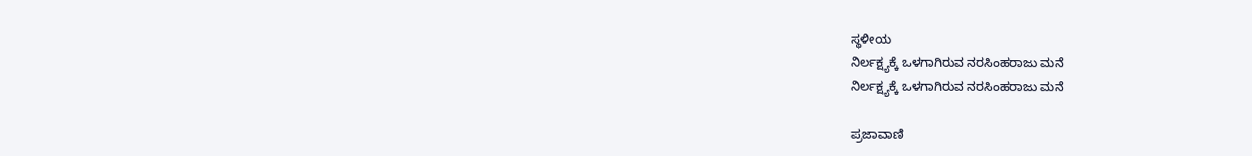ಸ್ಥಳೀಯ
ನಿರ್ಲಕ್ಷ್ಯಕ್ಕೆ ಒಳಗಾಗಿರುವ ನರಸಿಂಹರಾಜು ಮನೆ
ನಿರ್ಲಕ್ಷ್ಯಕ್ಕೆ ಒಳಗಾಗಿರುವ ನರಸಿಂಹರಾಜು ಮನೆ

ಪ್ರಜಾವಾಣಿ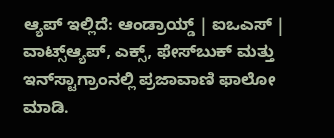ಆ್ಯಪ್ ಇಲ್ಲಿದೆ: ಆಂಡ್ರಾಯ್ಡ್ | ಐಒಎಸ್ | ವಾಟ್ಸ್ಆ್ಯಪ್, ಎಕ್ಸ್, ಫೇಸ್‌ಬುಕ್ ಮತ್ತು ಇನ್‌ಸ್ಟಾಗ್ರಾಂನಲ್ಲಿ ಪ್ರಜಾವಾಣಿ ಫಾಲೋ ಮಾಡಿ.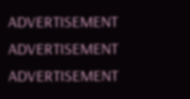ADVERTISEMENT
ADVERTISEMENT
ADVERTISEMENT